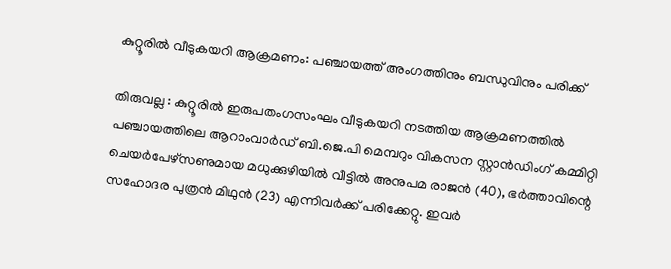കുറ്റൂരിൽ വീടുകയറി ആക്രമണം: പഞ്ചായത്ത് അംഗത്തിനും ബന്ധുവിനും പരിക്ക്

തിരുവല്ല : കുറ്റൂരിൽ ഇരുപതംഗസംഘം വീടുകയറി നടത്തിയ ആക്രമണത്തിൽ പഞ്ചായത്തിലെ ആറാംവാർഡ് ബി.ജെ.പി മെമ്പറും വികസന സ്റ്റാൻഡിംഗ് കമ്മിറ്റി ചെയർപേഴ്സണുമായ മധുക്കുഴിയിൽ വീട്ടിൽ അനുപമ രാജൻ (40), ഭർത്താവിന്റെ സഹോദര പുത്രൻ മിഥുൻ (23) എന്നിവർക്ക് പരിക്കേറ്റു. ഇവർ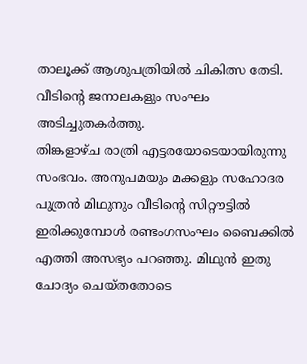താലൂക്ക് ആശുപത്രിയിൽ ചികിത്സ തേടി. വീടിന്റെ ജനാലകളും സംഘം അടിച്ചുതകർത്തു.
തിങ്കളാഴ്ച രാത്രി എട്ടരയോടെയായിരുന്നു സംഭവം. അനുപമയും മക്കളും സഹോദര പുത്രൻ മിഥുനും വീടിന്റെ സിറ്റൗട്ടിൽ ഇരിക്കുമ്പോൾ രണ്ടംഗസംഘം ബൈക്കിൽ എത്തി അസഭ്യം പറഞ്ഞു. മിഥുൻ ഇതു ചോദ്യം ചെയ്തതോടെ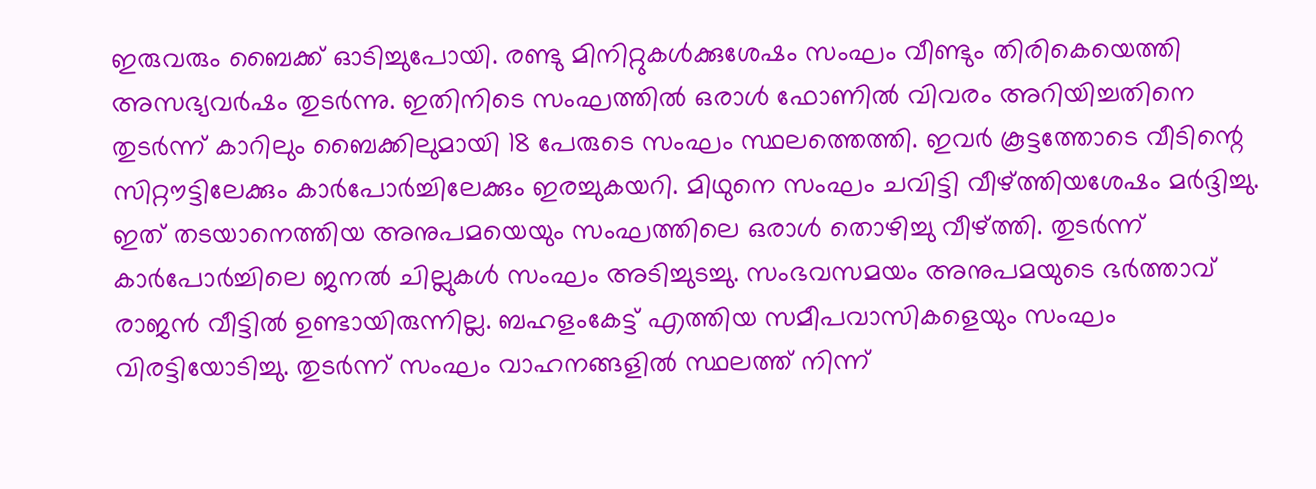ഇരുവരും ബൈക്ക് ഓടിച്ചുപോയി. രണ്ടു മിനിറ്റുകൾക്കുശേഷം സംഘം വീണ്ടും തിരികെയെത്തി അസഭ്യവർഷം തുടർന്നു. ഇതിനിടെ സംഘത്തിൽ ഒരാൾ ഫോണിൽ വിവരം അറിയിച്ചതിനെ തുടർന്ന് കാറിലും ബൈക്കിലുമായി 18 പേരുടെ സംഘം സ്ഥലത്തെത്തി. ഇവർ കൂട്ടത്തോടെ വീടിന്റെ സിറ്റൗട്ടിലേക്കും കാർപോർച്ചിലേക്കും ഇരച്ചുകയറി. മിഥുനെ സംഘം ചവിട്ടി വീഴ്ത്തിയശേഷം മർദ്ദിച്ചു. ഇത് തടയാനെത്തിയ അനുപമയെയും സംഘത്തിലെ ഒരാൾ തൊഴിച്ചു വീഴ്ത്തി. തുടർന്ന് കാർപോർച്ചിലെ ജനൽ ചില്ലുകൾ സംഘം അടിച്ചുടച്ചു. സംഭവസമയം അനുപമയുടെ ഭർത്താവ് രാജൻ വീട്ടിൽ ഉണ്ടായിരുന്നില്ല. ബഹളംകേട്ട് എത്തിയ സമീപവാസികളെയും സംഘം വിരട്ടിയോടിച്ചു. തുടർന്ന് സംഘം വാഹനങ്ങളിൽ സ്ഥലത്ത് നിന്ന്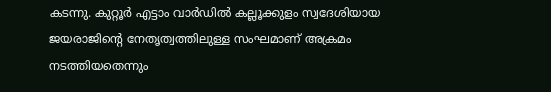കടന്നു. കുറ്റൂർ എട്ടാം വാർഡിൽ കല്ലൂക്കുളം സ്വദേശിയായ ജയരാജിന്റെ നേതൃത്വത്തിലുള്ള സംഘമാണ് അക്രമം നടത്തിയതെന്നും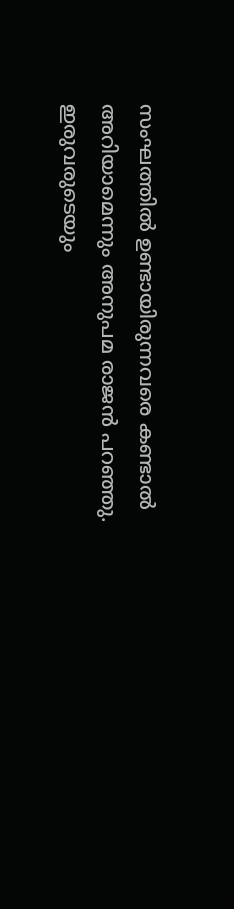സംഘത്തിൽ ഉണ്ടായിരുന്നവരെ കണ്ടാൽ അറിയാമെന്നും അനുപമ രാജൻ പറഞ്ഞു. ഇരുവരുടെയും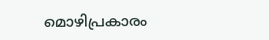മൊഴിപ്രകാരം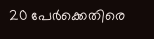20 പേർക്കെതിരെ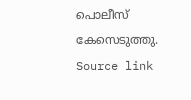പൊലീസ് കേസെടുത്തു.
Source link